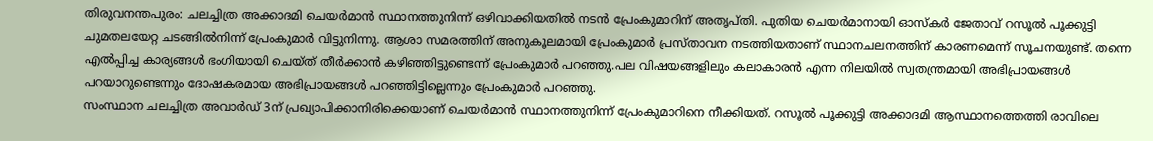തിരുവനന്തപുരം: ചലച്ചിത്ര അക്കാദമി ചെയർമാൻ സ്ഥാനത്തുനിന്ന് ഒഴിവാക്കിയതിൽ നടൻ പ്രേംകുമാറിന് അതൃപ്തി. പുതിയ ചെയർമാനായി ഓസ്കർ ജേതാവ് റസൂൽ പൂക്കുട്ടി ചുമതലയേറ്റ ചടങ്ങിൽനിന്ന് പ്രേംകുമാർ വിട്ടുനിന്നു. ആശാ സമരത്തിന് അനുകൂലമായി പ്രേംകുമാർ പ്രസ്താവന നടത്തിയതാണ് സ്ഥാനചലനത്തിന് കാരണമെന്ന് സൂചനയുണ്ട്. തന്നെ എൽപ്പിച്ച കാര്യങ്ങൾ ഭംഗിയായി ചെയ്ത് തീർക്കാൻ കഴിഞ്ഞിട്ടുണ്ടെന്ന് പ്രേംകുമാർ പറഞ്ഞു.പല വിഷയങ്ങളിലും കലാകാരൻ എന്ന നിലയിൽ സ്വതന്ത്രമായി അഭിപ്രായങ്ങൾ പറയാറുണ്ടെന്നും ദോഷകരമായ അഭിപ്രായങ്ങൾ പറഞ്ഞിട്ടില്ലെന്നും പ്രേംകുമാർ പറഞ്ഞു.
സംസ്ഥാന ചലച്ചിത്ര അവാർഡ് 3ന് പ്രഖ്യാപിക്കാനിരിക്കെയാണ് ചെയർമാൻ സ്ഥാനത്തുനിന്ന് പ്രേംകുമാറിനെ നീക്കിയത്. റസൂൽ പൂക്കുട്ടി അക്കാദമി ആസ്ഥാനത്തെത്തി രാവിലെ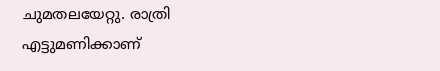ചുമതലയേറ്റു. രാത്രി എട്ടുമണിക്കാണ്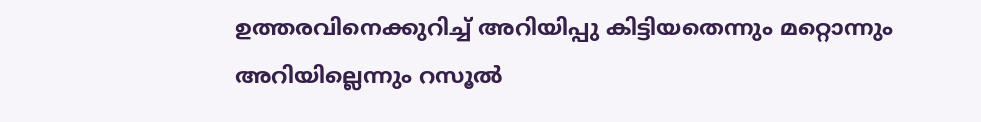ഉത്തരവിനെക്കുറിച്ച് അറിയിപ്പു കിട്ടിയതെന്നും മറ്റൊന്നും അറിയില്ലെന്നും റസൂൽ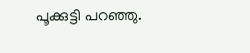പൂക്കുട്ടി പറഞ്ഞു.